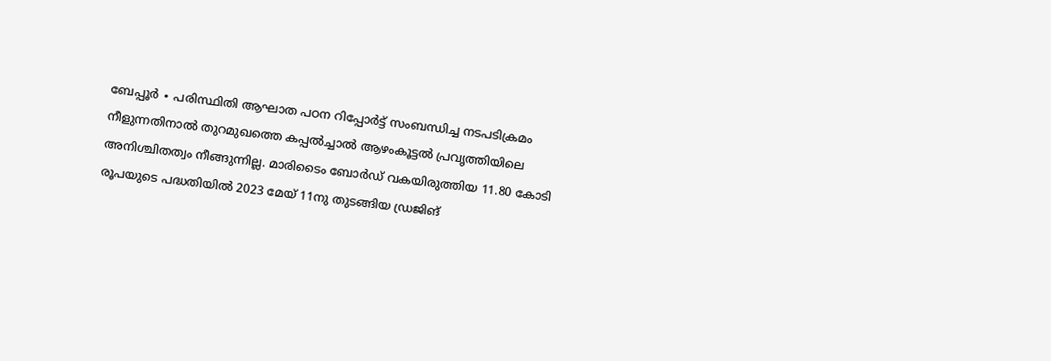ബേപ്പൂർ ∙ പരിസ്ഥിതി ആഘാത പഠന റിപ്പോർട്ട് സംബന്ധിച്ച നടപടിക്രമം നീളുന്നതിനാൽ തുറമുഖത്തെ കപ്പൽച്ചാൽ ആഴംകൂട്ടൽ പ്രവൃത്തിയിലെ അനിശ്ചിതത്വം നീങ്ങുന്നില്ല. മാരിടൈം ബോർഡ് വകയിരുത്തിയ 11.80 കോടി രൂപയുടെ പദ്ധതിയിൽ 2023 മേയ് 11നു തുടങ്ങിയ ഡ്രജിങ്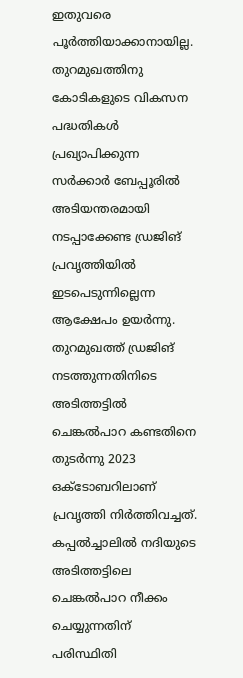ഇതുവരെ പൂർത്തിയാക്കാനായില്ല.
തുറമുഖത്തിനു കോടികളുടെ വികസന പദ്ധതികൾ പ്രഖ്യാപിക്കുന്ന സർക്കാർ ബേപ്പൂരിൽ അടിയന്തരമായി നടപ്പാക്കേണ്ട ഡ്രജിങ് പ്രവൃത്തിയിൽ ഇടപെടുന്നില്ലെന്ന ആക്ഷേപം ഉയർന്നു.
തുറമുഖത്ത് ഡ്രജിങ് നടത്തുന്നതിനിടെ അടിത്തട്ടിൽ ചെങ്കൽപാറ കണ്ടതിനെ തുടർന്നു 2023 ഒക്ടോബറിലാണ് പ്രവൃത്തി നിർത്തിവച്ചത്.
കപ്പൽച്ചാലിൽ നദിയുടെ അടിത്തട്ടിലെ ചെങ്കൽപാറ നീക്കം ചെയ്യുന്നതിന് പരിസ്ഥിതി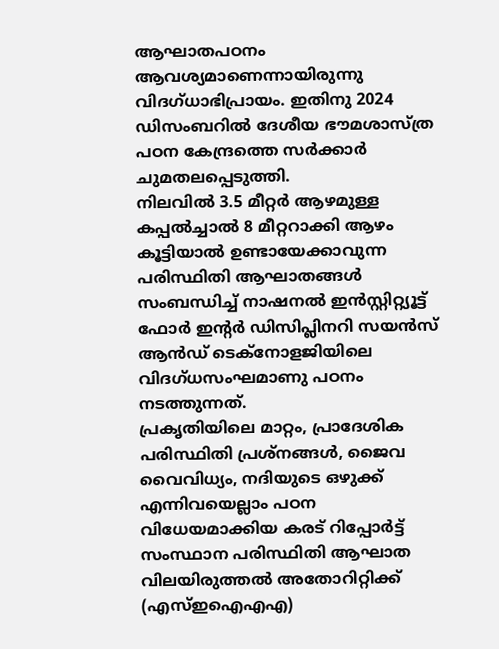ആഘാതപഠനം ആവശ്യമാണെന്നായിരുന്നു വിദഗ്ധാഭിപ്രായം. ഇതിനു 2024 ഡിസംബറിൽ ദേശീയ ഭൗമശാസ്ത്ര പഠന കേന്ദ്രത്തെ സർക്കാർ ചുമതലപ്പെടുത്തി.
നിലവിൽ 3.5 മീറ്റർ ആഴമുള്ള കപ്പൽച്ചാൽ 8 മീറ്ററാക്കി ആഴം കൂട്ടിയാൽ ഉണ്ടായേക്കാവുന്ന പരിസ്ഥിതി ആഘാതങ്ങൾ സംബന്ധിച്ച് നാഷനൽ ഇൻസ്റ്റിറ്റ്യൂട്ട് ഫോർ ഇന്റർ ഡിസിപ്ലിനറി സയൻസ് ആൻഡ് ടെക്നോളജിയിലെ വിദഗ്ധസംഘമാണു പഠനം നടത്തുന്നത്.
പ്രകൃതിയിലെ മാറ്റം, പ്രാദേശിക പരിസ്ഥിതി പ്രശ്നങ്ങൾ, ജൈവ വൈവിധ്യം, നദിയുടെ ഒഴുക്ക് എന്നിവയെല്ലാം പഠന വിധേയമാക്കിയ കരട് റിപ്പോർട്ട് സംസ്ഥാന പരിസ്ഥിതി ആഘാത വിലയിരുത്തൽ അതോറിറ്റിക്ക് (എസ്ഇഐഎഎ)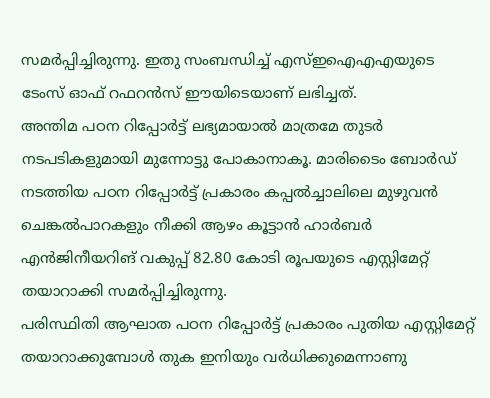സമർപ്പിച്ചിരുന്നു. ഇതു സംബന്ധിച്ച് എസ്ഇഐഎഎയുടെ ടേംസ് ഓഫ് റഫറൻസ് ഈയിടെയാണ് ലഭിച്ചത്.
അന്തിമ പഠന റിപ്പോർട്ട് ലഭ്യമായാൽ മാത്രമേ തുടർ നടപടികളുമായി മുന്നോട്ടു പോകാനാകൂ. മാരിടൈം ബോർഡ് നടത്തിയ പഠന റിപ്പോർട്ട് പ്രകാരം കപ്പൽച്ചാലിലെ മുഴുവൻ ചെങ്കൽപാറകളും നീക്കി ആഴം കൂട്ടാൻ ഹാർബർ എൻജിനീയറിങ് വകുപ്പ് 82.80 കോടി രൂപയുടെ എസ്റ്റിമേറ്റ് തയാറാക്കി സമർപ്പിച്ചിരുന്നു.
പരിസ്ഥിതി ആഘാത പഠന റിപ്പോർട്ട് പ്രകാരം പുതിയ എസ്റ്റിമേറ്റ് തയാറാക്കുമ്പോൾ തുക ഇനിയും വർധിക്കുമെന്നാണു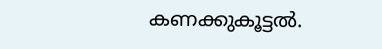കണക്കുകൂട്ടൽ.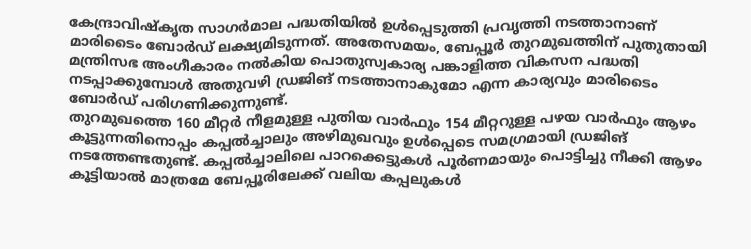കേന്ദ്രാവിഷ്കൃത സാഗർമാല പദ്ധതിയിൽ ഉൾപ്പെടുത്തി പ്രവൃത്തി നടത്താനാണ് മാരിടൈം ബോർഡ് ലക്ഷ്യമിടുന്നത്. അതേസമയം, ബേപ്പൂർ തുറമുഖത്തിന് പുതുതായി മന്ത്രിസഭ അംഗീകാരം നൽകിയ പൊതുസ്വകാര്യ പങ്കാളിത്ത വികസന പദ്ധതി നടപ്പാക്കുമ്പോൾ അതുവഴി ഡ്രജിങ് നടത്താനാകുമോ എന്ന കാര്യവും മാരിടൈം ബോർഡ് പരിഗണിക്കുന്നുണ്ട്.
തുറമുഖത്തെ 160 മീറ്റർ നീളമുള്ള പുതിയ വാർഫും 154 മീറ്ററുള്ള പഴയ വാർഫും ആഴം കൂട്ടുന്നതിനൊപ്പം കപ്പൽച്ചാലും അഴിമുഖവും ഉൾപ്പെടെ സമഗ്രമായി ഡ്രജിങ് നടത്തേണ്ടതുണ്ട്. കപ്പൽച്ചാലിലെ പാറക്കെട്ടുകൾ പൂർണമായും പൊട്ടിച്ചു നീക്കി ആഴം കൂട്ടിയാൽ മാത്രമേ ബേപ്പൂരിലേക്ക് വലിയ കപ്പലുകൾ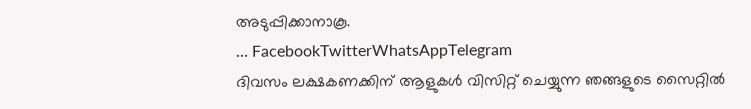അടുപ്പിക്കാനാകൂ.
… FacebookTwitterWhatsAppTelegram
ദിവസം ലക്ഷകണക്കിന് ആളുകൾ വിസിറ്റ് ചെയ്യുന്ന ഞങ്ങളുടെ സൈറ്റിൽ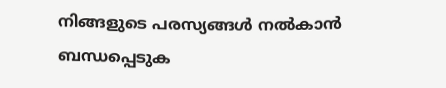നിങ്ങളുടെ പരസ്യങ്ങൾ നൽകാൻ ബന്ധപ്പെടുക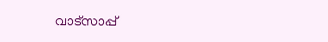വാട്സാപ്പ്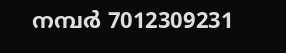നമ്പർ 7012309231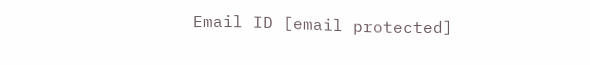Email ID [email protected]